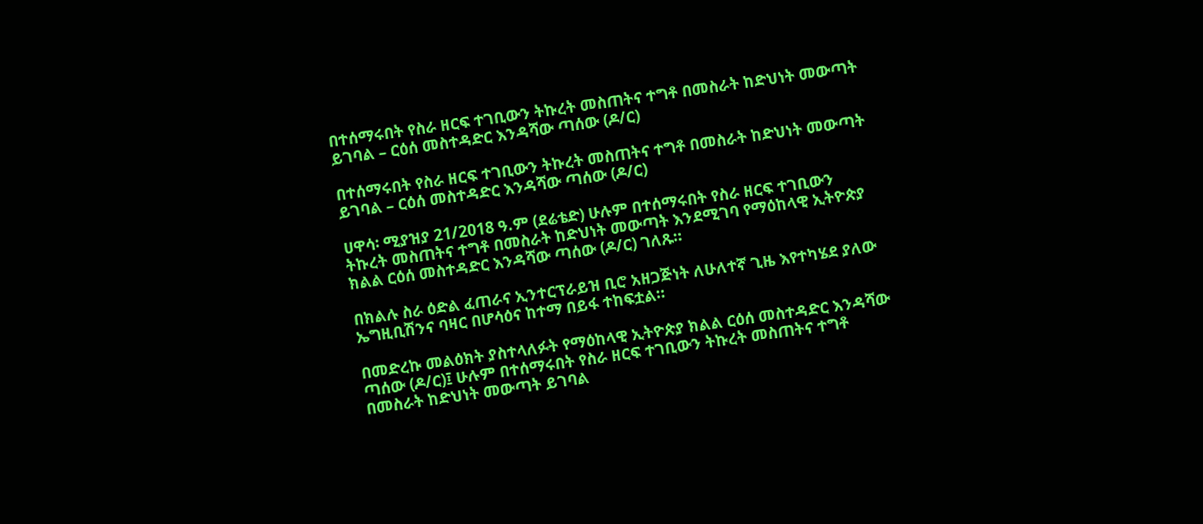በተሰማሩበት የስራ ዘርፍ ተገቢውን ትኩረት መስጠትና ተግቶ በመስራት ከድህነት መውጣት ይገባል – ርዕሰ መስተዳድር እንዳሻው ጣሰው (ዶ/ር)

በተሰማሩበት የስራ ዘርፍ ተገቢውን ትኩረት መስጠትና ተግቶ በመስራት ከድህነት መውጣት ይገባል – ርዕሰ መስተዳድር እንዳሻው ጣሰው (ዶ/ር)

ሀዋሳ፡ ሚያዝያ 21/2018 ዓ.ም (ደሬቴድ) ሁሉም በተሰማሩበት የስራ ዘርፍ ተገቢውን ትኩረት መስጠትና ተግቶ በመስራት ከድህነት መውጣት እንደሚገባ የማዕከላዊ ኢትዮጵያ ክልል ርዕሰ መስተዳድር እንዳሻው ጣሰው (ዶ/ር) ገለጹ።

በክልሉ ስራ ዕድል ፈጠራና ኢንተርፕራይዝ ቢሮ አዘጋጅነት ለሁለተኛ ጊዜ እየተካሄደ ያለው ኤግዚቢሽንና ባዛር በሆሳዕና ከተማ በይፋ ተከፍቷል።

በመድረኩ መልዕክት ያስተላለፉት የማዕከላዊ ኢትዮጵያ ክልል ርዕሰ መስተዳድር እንዳሻው ጣሰው (ዶ/ር)፤ ሁሉም በተሰማሩበት የስራ ዘርፍ ተገቢውን ትኩረት መስጠትና ተግቶ በመስራት ከድህነት መውጣት ይገባል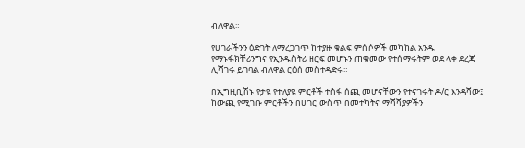ብለዋል።

የሀገራችንን ዕድገት ለማረጋገጥ ከተያዙ ቁልፍ ምሰሶዎች መካከል አንዱ የማኑፋክቸሪንግና የኢንዱስትሪ ዘርፍ መሆኑን ጠቁመው የተሰማሩትም ወደ ላቀ ደረጃ ሊሻገሩ ይገባል ብለዋል ርዕሰ መስተዳድሩ።

በኢግዚቢሽኑ የታዩ የተለያዩ ምርቶች ተስፋ ሰጪ መሆናቸውን የተናገሩት ዶ/ር እንዳሻው፤ ከውጪ የሚገቡ ምርቶችን በሀገር ውስጥ በመተካትና ማሻሻያዎችን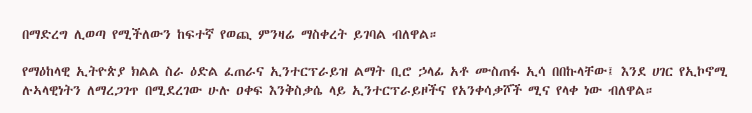በማድረግ ሊወጣ የሚችለውን ከፍተኛ የወጪ ምንዛሬ ማስቀረት ይገባል ብለዋል።

የማዕከላዊ ኢትዮጵያ ክልል ስራ ዕድል ፈጠራና ኢንተርፕራይዝ ልማት ቢሮ ኃላፊ አቶ ሙስጠፋ ኢሳ በበኩላቸው፤ እንደ ሀገር የኢኮኖሚ ሉኣላዊነትን ለማረጋገጥ በሚደረገው ሁሉ ዐቀፍ እንቅስቃሴ ላይ ኢንተርፕራይዞችና የአንቀሳቃሾች ሚና የላቀ ነው ብለዋል።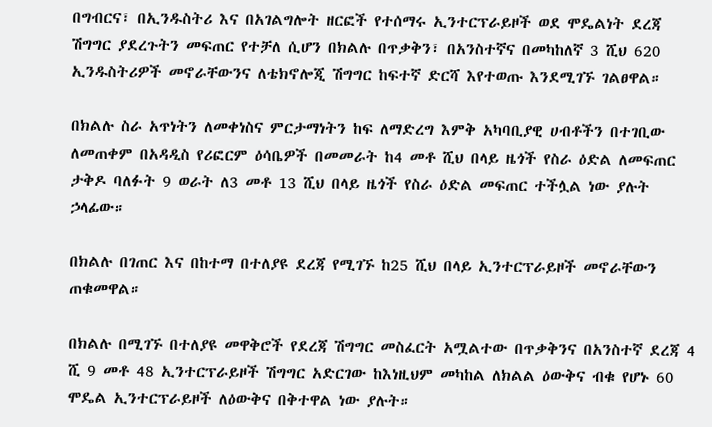በግብርና፣ በኢንዱስትሪ እና በአገልግሎት ዘርፎች የተሰማሩ ኢንተርፕራይዞች ወደ ሞዴልነት ደረጃ ሽግግር ያደረጉትን መፍጠር የተቻለ ሲሆን በክልሉ በጥቃቅን፣ በአንስተኛና በመካከለኛ 3 ሺህ 620 ኢንዱስትሪዎች መኖራቸውንና ለቴክኖሎጂ ሽግግር ከፍተኛ ድርሻ እየተወጡ እንደሚገኙ ገልፀዋል።

በክልሉ ስራ አጥነትን ለመቀነስና ምርታማነትን ከፍ ለማድረግ እምቅ አካባቢያዊ ሀብቶችን በተገቢው ለመጠቀም በአዳዲስ የሪፎርም ዕሳቤዎች በመመራት ከ4 መቶ ሺህ በላይ ዜጎች የስራ ዕድል ለመፍጠር ታቅዶ ባለፉት 9 ወራት ለ3 መቶ 13 ሺህ በላይ ዜጎች የስራ ዕድል መፍጠር ተችሏል ነው ያሉት ኃላፊው።

በክልሉ በገጠር እና በከተማ በተለያዩ ደረጃ የሚገኙ ከ25 ሺህ በላይ ኢንተርፕራይዞች መኖራቸውን ጠቁመዋል።

በክልሉ በሚገኙ በተለያዩ መዋቅሮች የደረጃ ሽግግር መስፈርት አሟልተው በጥቃቅንና በአንስተኛ ደረጃ 4 ሺ 9 መቶ 48 ኢንተርፕራይዞች ሽግግር አድርገው ከእነዚህም መካከል ለክልል ዕውቅና ብቁ የሆኑ 60 ሞዴል ኢንተርፕራይዞች ለዕውቅና በቅተዋል ነው ያሉት።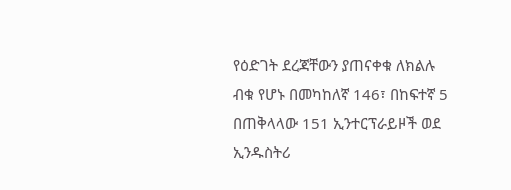የዕድገት ደረጃቸውን ያጠናቀቁ ለክልሉ ብቁ የሆኑ በመካከለኛ 146፣ በከፍተኛ 5 በጠቅላላው 151 ኢንተርፕራይዞች ወደ ኢንዱስትሪ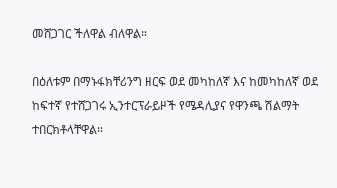መሸጋገር ችለዋል ብለዋል።

በዕለቱም በማኑፋክቸሪንግ ዘርፍ ወደ መካከለኛ እና ከመካከለኛ ወደ ከፍተኛ የተሸጋገሩ ኢንተርፕራይዞች የሜዳሊያና የዋንጫ ሽልማት ተበርክቶላቸዋል።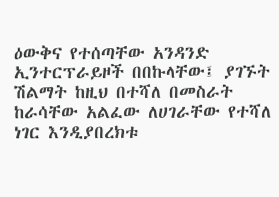ዕውቅና የተሰጣቸው አንዳንድ ኢንተርፕራይዞች በበኩላቸው፤ ያገኙት ሽልማት ከዚህ በተሻለ በመስራት ከራሳቸው አልፈው ለሀገራቸው የተሻለ ነገር እንዲያበረክቱ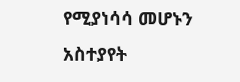የሚያነሳሳ መሆኑን አስተያየት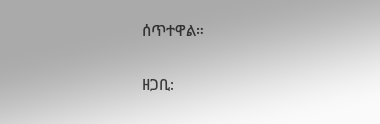ሰጥተዋል።

ዘጋቢ: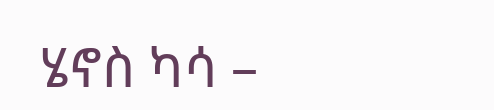ሄኖስ ካሳ –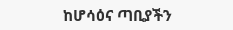ከሆሳዕና ጣቢያችን